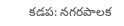కడప: నగరపాలక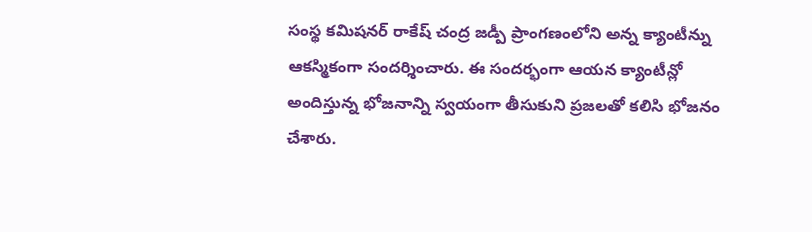సంస్థ కమిషనర్ రాకేష్ చంద్ర జడ్పీ ప్రాంగణంలోని అన్న క్యాంటీన్ను ఆకస్మికంగా సందర్శించారు. ఈ సందర్భంగా ఆయన క్యాంటీన్లో అందిస్తున్న భోజనాన్ని స్వయంగా తీసుకుని ప్రజలతో కలిసి భోజనం చేశారు.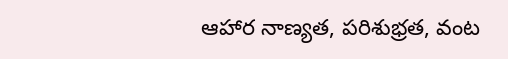ఆహార నాణ్యత, పరిశుభ్రత, వంట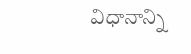విధానాన్ని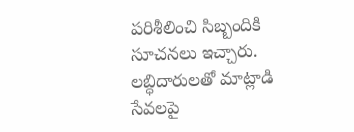పరిశీలించి సిబ్బందికి సూచనలు ఇచ్చారు. లబ్ధిదారులతో మాట్లాడి సేవలపై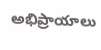అభిప్రాయాలు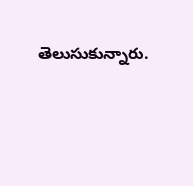తెలుసుకున్నారు.